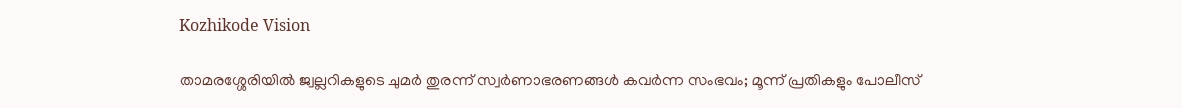Kozhikode Vision

താമരശ്ശേരിയില്‍ ജ്വല്ലറികളുടെ ചുമര്‍ തുരന്ന് സ്വര്‍ണാഭരണങ്ങള്‍ കവര്‍ന്ന സംഭവം; മൂന്ന് പ്രതികളും പോലീസ്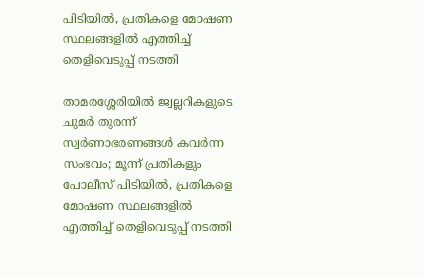പിടിയില്‍, പ്രതികളെ മോഷണ സ്ഥലങ്ങളില്‍ എത്തിച്ച് തെളിവെടുപ്പ് നടത്തി

താമരശ്ശേരിയില്‍ ജ്വല്ലറികളുടെ ചുമര്‍ തുരന്ന് സ്വര്‍ണാഭരണങ്ങള്‍ കവര്‍ന്ന സംഭവം; മൂന്ന് പ്രതികളും പോലീസ് പിടിയില്‍, പ്രതികളെ മോഷണ സ്ഥലങ്ങളില്‍ എത്തിച്ച് തെളിവെടുപ്പ് നടത്തി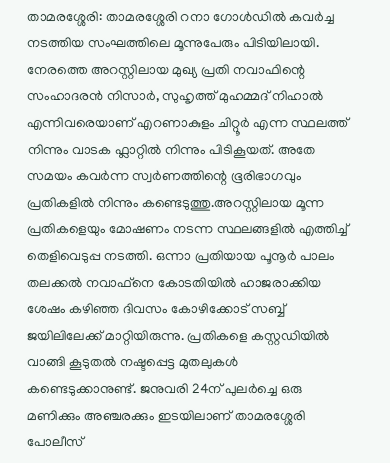താമരശ്ശേരി: താമരശ്ശേരി റനാ ഗോള്‍ഡില്‍ കവര്‍ച്ച നടത്തിയ സംഘത്തിലെ മൂന്നുപേരും പിടിയിലായി. നേരത്തെ അറസ്റ്റിലായ മുഖ്യ പ്രതി നവാഫിന്റെ സംഹാദരന്‍ നിസാര്‍, സുഹൃത്ത് മുഹമ്മദ് നിഹാല്‍ എന്നിവരെയാണ് എറണാകുളം ചിറ്റൂര്‍ എന്ന സ്ഥലത്ത് നിന്നും വാടക ഫ്ലാറ്റില്‍ നിന്നും പിടികൂയത്. അതേ സമയം കവര്‍ന്ന സ്വര്‍ണത്തിന്റെ ഭൂരിഭാഗവും പ്രതികളില്‍ നിന്നും കണ്ടെടുത്തു.അറസ്റ്റിലായ മൂന്ന പ്രതികളെയും മോഷണം നടന്ന സ്ഥലങ്ങളില്‍ എത്തിച്ച് തെളിവെടുപ്പ നടത്തി. ഒന്നാ പ്രതിയായ പൂനൂര്‍ പാലം തലക്കല്‍ നവാഫ്നെ കോടതിയില്‍ ഹാജരാക്കിയ ശേഷം കഴിഞ്ഞ ദിവസം കോഴിക്കോട് സബ്ബ് ജയിലിലേക്ക് മാറ്റിയിരുന്നു. പ്രതികളെ കസ്റ്റഡിയില്‍ വാങ്ങി കൂടുതല്‍ നഷ്ടപ്പെട്ട മുതലുകള്‍ കണ്ടെടുക്കാനുണ്ട്. ജനുവരി 24ന് പുലര്‍ച്ചെ ഒരു മണിക്കും അഞ്ചരക്കും ഇടയിലാണ് താമരശ്ശേരി പോലീസ്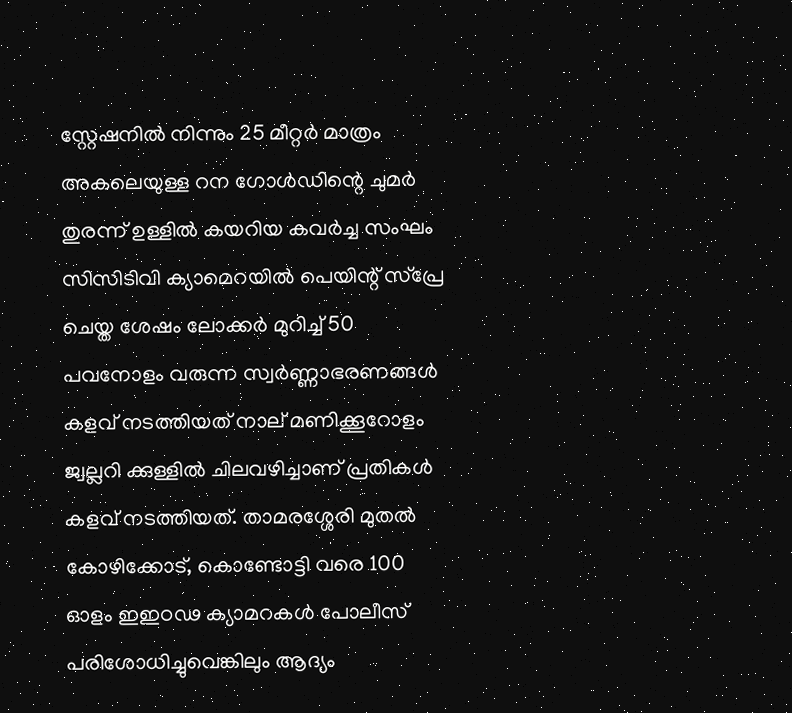സ്റ്റേഷനില്‍ നിന്നും 25 മീറ്റര്‍ മാത്രം അകലെയുള്ള റന ഗോള്‍ഡിന്റെ ചുമര്‍ തുരന്ന് ഉള്ളില്‍ കയറിയ കവര്‍ച്ച സംഘം സിസിടിവി ക്യാമെറയില്‍ പെയിന്റ് സ്പ്രേ ചെയ്ത ശേഷം ലോക്കര്‍ മുറിച്ച് 50 പവനോളം വരുന്ന സ്വര്‍ണ്ണാഭരണങ്ങള്‍ കളവ് നടത്തിയത് നാല് മണിക്കൂറോളം ജ്വല്ലറി ക്കുള്ളില്‍ ചിലവഴിച്ചാണ് പ്രതികള്‍ കളവ് നടത്തിയത്. താമരശ്ശേരി മുതല്‍ കോഴിക്കോട്, കൊണ്ടോട്ടി വരെ 100 ഓളം ഇഇഠഢ ക്യാമറകള്‍ പോലീസ് പരിശോധിച്ചുവെങ്കിലും ആദ്യം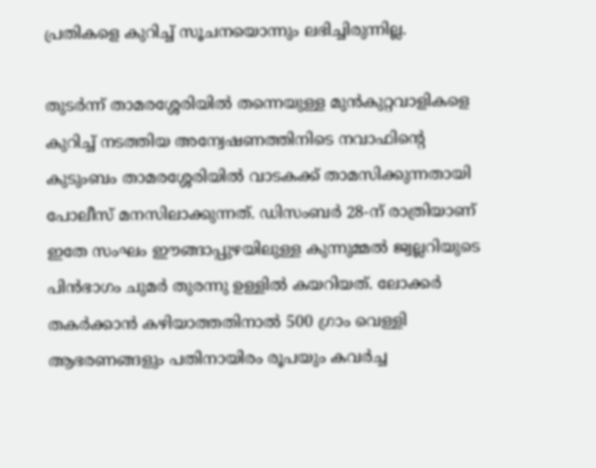പ്രതികളെ കുറിച്ച് സൂചനയൊന്നും ലഭിച്ചിരുന്നില്ല.

തുടര്‍ന്ന് താമരശ്ശേരിയില്‍ തന്നെയുള്ള മുന്‍കുറ്റവാളികളെ കുറിച്ച് നടത്തിയ അന്വേഷണത്തിനിടെ നവാഫിന്റെ കുടുംബം താമരശ്ശേരിയില്‍ വാടകക്ക് താമസിക്കുന്നതായി പോലീസ് മനസിലാക്കുന്നത്. ഡിസംബര്‍ 28-ന് രാത്രിയാണ് ഇതേ സംഘം ഈങ്ങാപ്പുഴയിലുള്ള കുന്നുമ്മല്‍ ജ്വല്ലറിയുടെ പിന്‍ഭാഗം ചുമര്‍ തുരന്നു ഉള്ളില്‍ കയറിയത്. ലോക്കര്‍ തകര്‍ക്കാന്‍ കഴിയാത്തതിനാല്‍ 500 ഗ്രാം വെള്ളി ആഭരണങ്ങളും പതിനായിരം രൂപയും കവര്‍ച്ച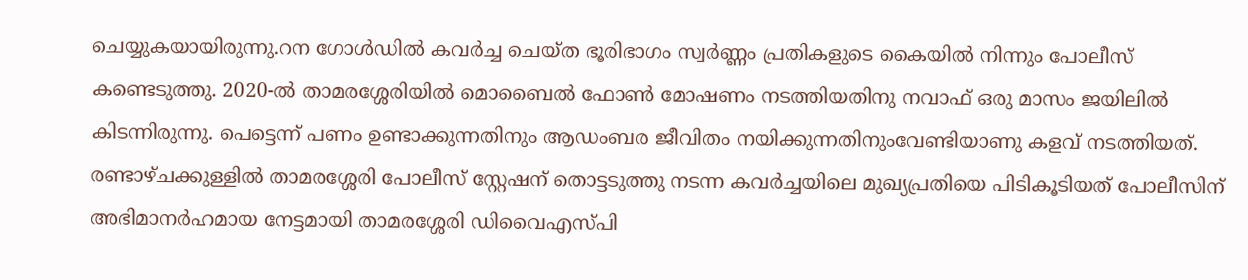ചെയ്യുകയായിരുന്നു.റന ഗോള്‍ഡില്‍ കവര്‍ച്ച ചെയ്ത ഭൂരിഭാഗം സ്വര്‍ണ്ണം പ്രതികളുടെ കൈയില്‍ നിന്നും പോലീസ് കണ്ടെടുത്തു. 2020-ല്‍ താമരശ്ശേരിയില്‍ മൊബൈല്‍ ഫോണ്‍ മോഷണം നടത്തിയതിനു നവാഫ് ഒരു മാസം ജയിലില്‍ കിടന്നിരുന്നു. പെട്ടെന്ന് പണം ഉണ്ടാക്കുന്നതിനും ആഡംബര ജീവിതം നയിക്കുന്നതിനുംവേണ്ടിയാണു കളവ് നടത്തിയത്. രണ്ടാഴ്ചക്കുള്ളില്‍ താമരശ്ശേരി പോലീസ് സ്റ്റേഷന് തൊട്ടടുത്തു നടന്ന കവര്‍ച്ചയിലെ മുഖ്യപ്രതിയെ പിടികൂടിയത് പോലീസിന് അഭിമാനര്‍ഹമായ നേട്ടമായി താമരശ്ശേരി ഡിവൈഎസ്പി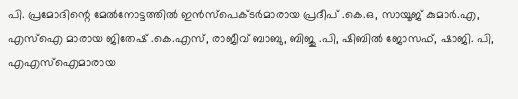പി. പ്രമോദിന്റെ മേല്‍നോട്ടത്തില്‍ ഇന്‍സ്‌പെക്ടര്‍മാരായ പ്രദീപ് .കെ.ഒ, സായൂജ് കുമാര്‍.എ, എസ്‌ഐ മാരായ ജിതേഷ് .കെ.എസ്, രാജീവ് ബാബു, ബിജു .പി, ഷിബില്‍ ജോസഫ്, ഷാജി. പി, എഎസ്‌ഐമാരായ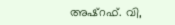അഷ്‌റഫ്. വി,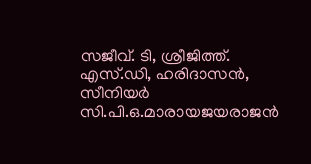സജീവ്. ടി, ശ്രീജിത്ത്. എസ്.ഡി, ഹരിദാസന്‍, സീനിയര്‍ സി.പി.ഒ.മാരായജയരാജന്‍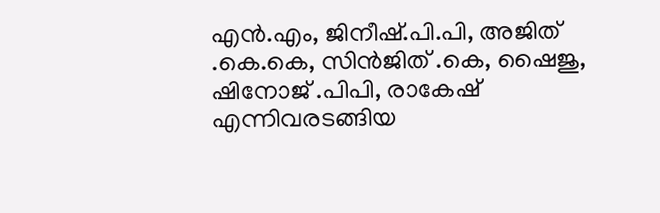എന്‍.എം, ജിനീഷ്.പി.പി, അജിത് .കെ.കെ, സിന്‍ജിത് .കെ, ഷൈജു, ഷിനോജ് .പിപി, രാകേഷ് എന്നിവരടങ്ങിയ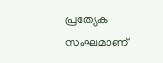പ്രത്യേക സംഘമാണ്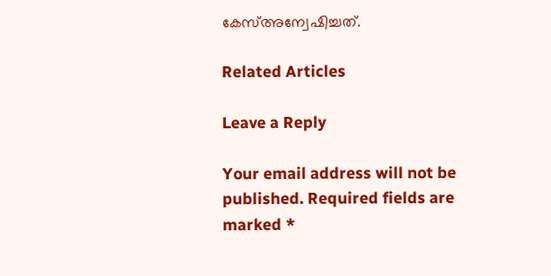കേസ്അന്വേഷിച്ചത്.

Related Articles

Leave a Reply

Your email address will not be published. Required fields are marked *